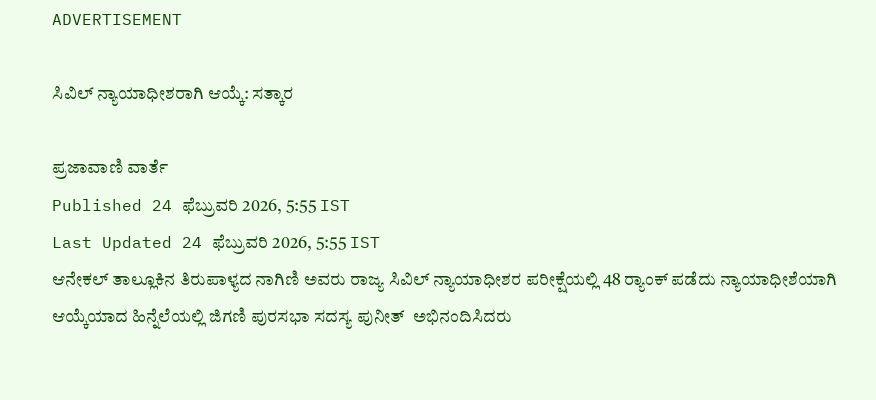ADVERTISEMENT

ಸಿವಿಲ್ ನ್ಯಾಯಾಧೀಶರಾಗಿ ಆಯ್ಕೆ: ಸತ್ಕಾರ

ಪ್ರಜಾವಾಣಿ ವಾರ್ತೆ
Published 24 ಫೆಬ್ರುವರಿ 2026, 5:55 IST
Last Updated 24 ಫೆಬ್ರುವರಿ 2026, 5:55 IST
ಆನೇಕಲ್ ತಾಲ್ಲೂಕಿನ ತಿರುಪಾಳ್ಯದ ನಾಗಿಣಿ ಅವರು ರಾಜ್ಯ ಸಿವಿಲ್ ನ್ಯಾಯಾಧೀಶರ ಪರೀಕ್ಷೆಯಲ್ಲಿ 48 ರ್‍ಯಾಂಕ್‌ ಪಡೆದು ನ್ಯಾಯಾಧೀಶೆಯಾಗಿ ಆಯ್ಕೆಯಾದ ಹಿನ್ನೆಲೆಯಲ್ಲಿ ಜಿಗಣಿ ಪುರಸಭಾ ಸದಸ್ಯ ಪುನೀತ್  ಅಭಿನಂದಿಸಿದರು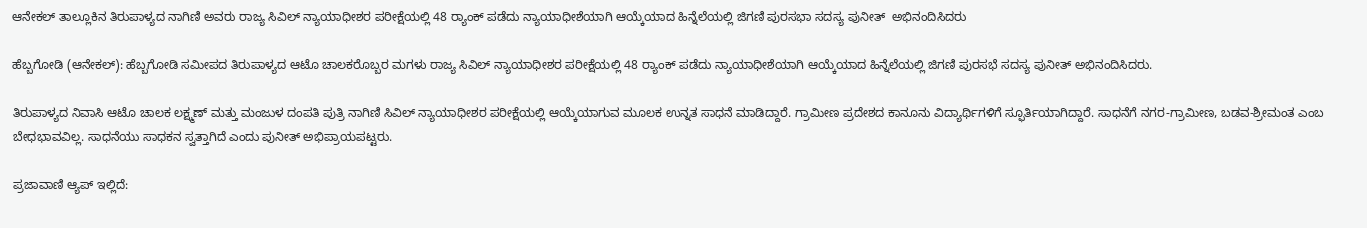ಆನೇಕಲ್ ತಾಲ್ಲೂಕಿನ ತಿರುಪಾಳ್ಯದ ನಾಗಿಣಿ ಅವರು ರಾಜ್ಯ ಸಿವಿಲ್ ನ್ಯಾಯಾಧೀಶರ ಪರೀಕ್ಷೆಯಲ್ಲಿ 48 ರ್‍ಯಾಂಕ್‌ ಪಡೆದು ನ್ಯಾಯಾಧೀಶೆಯಾಗಿ ಆಯ್ಕೆಯಾದ ಹಿನ್ನೆಲೆಯಲ್ಲಿ ಜಿಗಣಿ ಪುರಸಭಾ ಸದಸ್ಯ ಪುನೀತ್  ಅಭಿನಂದಿಸಿದರು

ಹೆಬ್ಬಗೋಡಿ (ಆನೇಕಲ್): ಹೆಬ್ಬಗೋಡಿ ಸಮೀಪದ ತಿರುಪಾಳ್ಯದ ಆಟೊ ಚಾಲಕರೊಬ್ಬರ ಮಗಳು ರಾಜ್ಯ ಸಿವಿಲ್‌ ನ್ಯಾಯಾಧೀಶರ ಪರೀಕ್ಷೆಯಲ್ಲಿ 48 ರ್‍ಯಾಂಕ್‌ ಪಡೆದು ನ್ಯಾಯಾಧೀಶೆಯಾಗಿ ಆಯ್ಕೆಯಾದ ಹಿನ್ನೆಲೆಯಲ್ಲಿ ಜಿಗಣಿ ಪುರಸಭೆ ಸದಸ್ಯ ಪುನೀತ್‌ ಅಭಿನಂದಿಸಿದರು.

ತಿರುಪಾಳ್ಯದ ನಿವಾಸಿ ಆಟೊ ಚಾಲಕ ಲಕ್ಷ್ಮಣ್‌ ಮತ್ತು ಮಂಜುಳ ದಂಪತಿ ಪುತ್ರಿ ನಾಗಿಣಿ ಸಿವಿಲ್‌ ನ್ಯಾಯಾಧೀಶರ ಪರೀಕ್ಷೆಯಲ್ಲಿ ಆಯ್ಕೆಯಾಗುವ ಮೂಲಕ ಉನ್ನತ ಸಾಧನೆ ಮಾಡಿದ್ದಾರೆ. ಗ್ರಾಮೀಣ ಪ್ರದೇಶದ ಕಾನೂನು ವಿದ್ಯಾರ್ಥಿಗಳಿಗೆ ಸ್ಫೂರ್ತಿಯಾಗಿದ್ದಾರೆ. ಸಾಧನೆಗೆ ನಗರ-ಗ್ರಾಮೀಣ, ಬಡವ-ಶ್ರೀಮಂತ ಎಂಬ ಬೇಧಭಾವವಿಲ್ಲ. ಸಾಧನೆಯು ಸಾಧಕನ ಸ್ವತ್ತಾಗಿದೆ ಎಂದು ಪುನೀತ್‌ ಅಭಿಪ್ರಾಯಪಟ್ಟರು.

ಪ್ರಜಾವಾಣಿ ಆ್ಯಪ್ ಇಲ್ಲಿದೆ: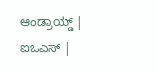ಆಂಡ್ರಾಯ್ಡ್ | ಐಒಎಸ್ |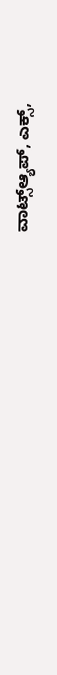ವಾಟ್ಸ್ಆ್ಯಪ್, ಎಕ್ಸ್,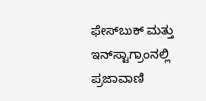ಫೇಸ್‌ಬುಕ್ ಮತ್ತು ಇನ್‌ಸ್ಟಾಗ್ರಾಂನಲ್ಲಿ ಪ್ರಜಾವಾಣಿ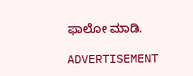ಫಾಲೋ ಮಾಡಿ.

ADVERTISEMENT